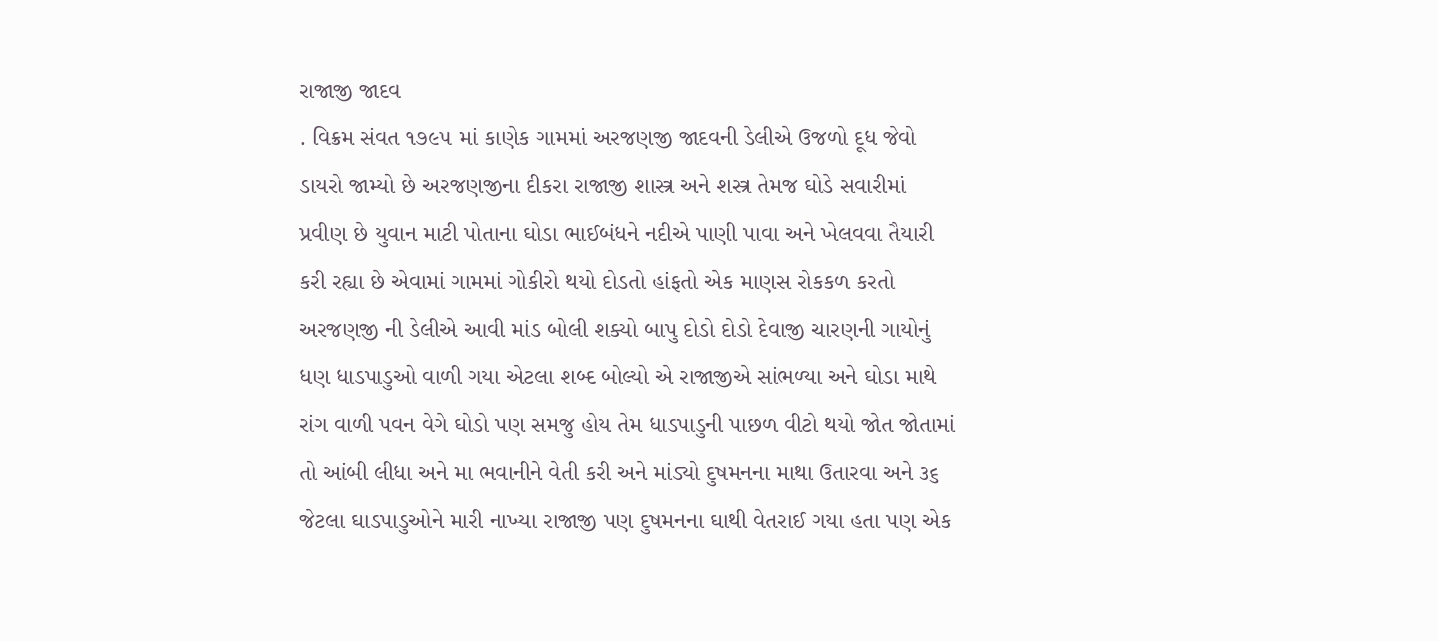રાજાજી જાદવ
. વિક્રમ સંવત ૧૭૯૫ માં કાણેક ગામમાં અરજણજી જાદવની ડેલીએ ઉજળો દૂધ જેવો ડાયરો જામ્યો છે અરજણજીના દીકરા રાજાજી શાસ્ત્ર અને શસ્ત્ર તેમજ ઘોડે સવારીમાં પ્રવીણ છે યુવાન માટી પોતાના ઘોડા ભાઈબંધને નદીએ પાણી પાવા અને ખેલવવા તૈયારી કરી રહ્યા છે એવામાં ગામમાં ગોકીરો થયો દોડતો હાંફતો એક માણસ રોકકળ કરતો અરજણજી ની ડેલીએ આવી માંડ બોલી શક્યો બાપુ દોડો દોડો દેવાજી ચારણની ગાયોનું ધણ ધાડપાડુઓ વાળી ગયા એટલા શબ્દ બોલ્યો એ રાજાજીએ સાંભળ્યા અને ઘોડા માથે રાંગ વાળી પવન વેગે ઘોડો પણ સમજુ હોય તેમ ધાડપાડુની પાછળ વીટો થયો જોત જોતામાં તો આંબી લીધા અને મા ભવાનીને વેતી કરી અને માંડ્યો દુષમનના માથા ઉતારવા અને ૩૬ જેટલા ઘાડપાડુઓને મારી નાખ્યા રાજાજી પણ દુષમનના ઘાથી વેતરાઈ ગયા હતા પણ એક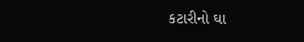કટારીનો ઘા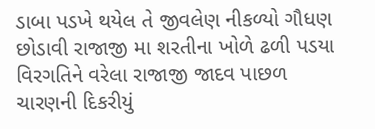ડાબા પડખે થયેલ તે જીવલેણ નીકળ્યો ગૌધણ છોડાવી રાજાજી મા શરતીના ખોળે ઢળી પડયા વિરગતિને વરેલા રાજાજી જાદવ પાછળ ચારણની દિકરીયું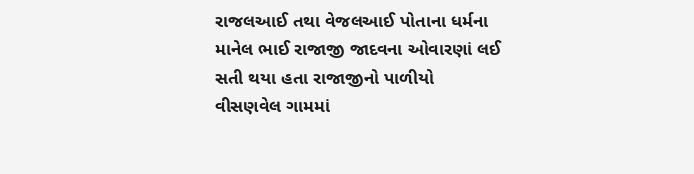રાજલઆઈ તથા વેજલઆઈ પોતાના ધર્મના માનેલ ભાઈ રાજાજી જાદવના ઓવારણાં લઈ સતી થયા હતા રાજાજીનો પાળીયો વીસણવેલ ગામમાં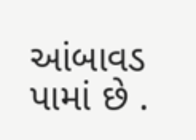આંબાવડ પામાં છે .